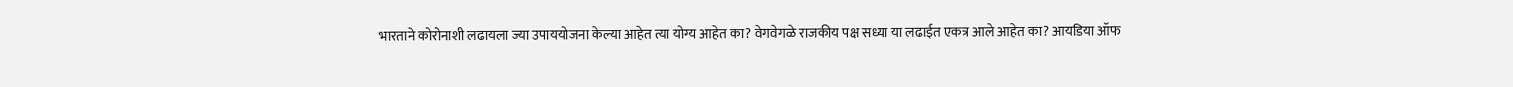भारताने कोरोनाशी लढायला ज्या उपाययोजना केल्या आहेत त्या योग्य आहेत का? वेगवेगळे राजकीय पक्ष सध्या या लढाईत एकत्र आले आहेत का? आयडिया ऑफ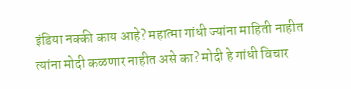इंडिया नक्की काय आहे? महात्मा गांधी ज्यांना माहिती नाहीत त्यांना मोदी कळणार नाहीत असे का? मोदी हे गांधी विचार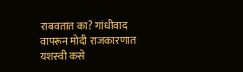राबवतात का? गांधीवाद वापरून मोदी राजकारणात यशस्वी कसे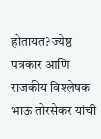होतायत? ज्येष्ठ पत्रकार आणि राजकीय विश्लेषक भाऊ तोरसेकर यांची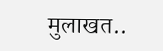मुलाखत..